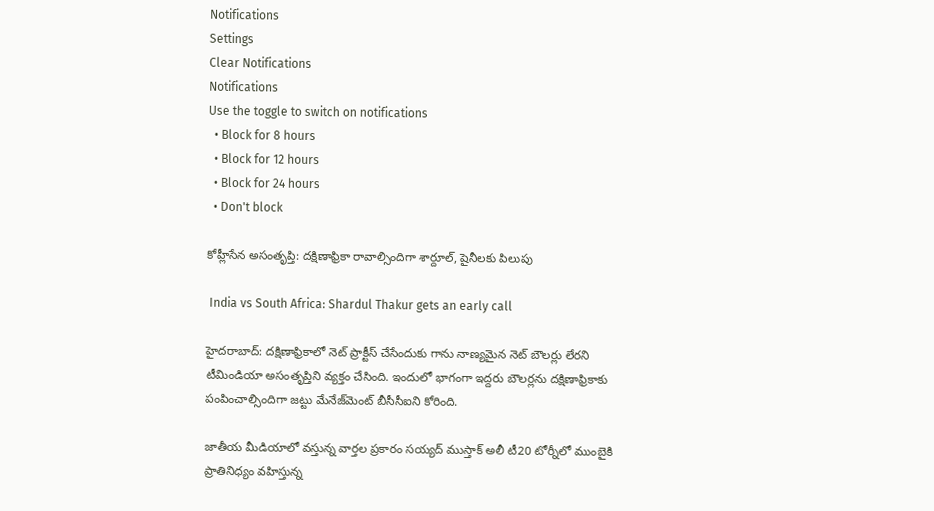Notifications
Settings
Clear Notifications
Notifications
Use the toggle to switch on notifications
  • Block for 8 hours
  • Block for 12 hours
  • Block for 24 hours
  • Don't block

కోహ్లీసేన అసంతృప్తి: దక్షిణాఫ్రికా రావాల్సిందిగా శార్దూల్, షైనీలకు పిలుపు

 India vs South Africa: Shardul Thakur gets an early call

హైదరాబాద్: దక్షిణాఫ్రికాలో నెట్ ప్రాక్టీస్ చేసేందుకు గాను నాణ్యమైన నెట్ బౌలర్లు లేరని టీమిండియా అసంతృప్తిని వ్యక్తం చేసింది. ఇందులో భాగంగా ఇద్దరు బౌలర్లను దక్షిణాఫ్రికాకు పంపించాల్సిందిగా జట్టు మేనేజ్‌మెంట్ బీసీసీఐని కోరింది.

జాతీయ మీడియాలో వస్తున్న వార్తల ప్రకారం సయ్యద్‌ ముస్తాక్‌ అలీ టీ20 టోర్నీలో ముంబైకి ప్రాతినిధ్యం వహిస్తున్న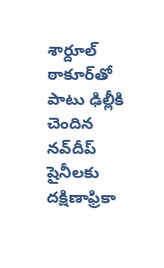శార్దూల్‌ ఠాకూర్‌తో పాటు ఢిల్లీకి చెందిన నవ్‌దీప్ షైనీలకు దక్షిణాఫ్రికా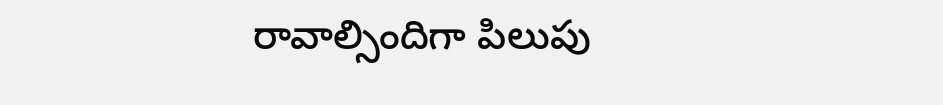రావాల్సిందిగా పిలుపు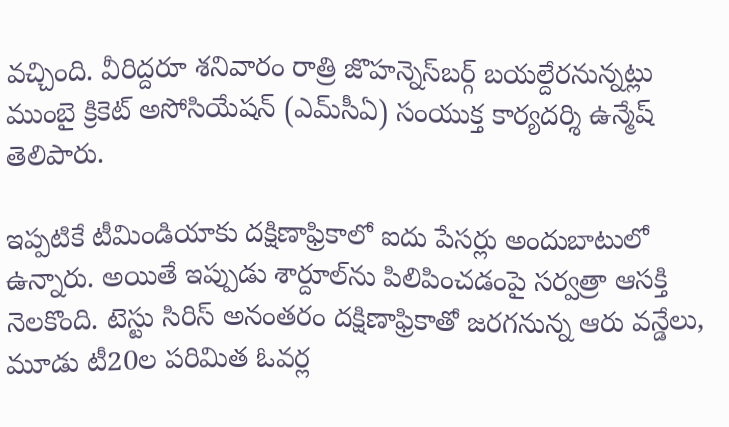వచ్చింది. వీరిద్దరూ శనివారం రాత్రి జొహన్నెస్‌బర్గ్‌ బయల్దేరనున్నట్లు ముంబై క్రికెట్‌ అసోసియేషన్‌ (ఎమ్‌సీఏ) సంయుక్త కార్యదర్శి ఉన్మేష్‌ తెలిపారు.

ఇప్పటికే టీమిండియాకు దక్షిణాఫ్రికాలో ఐదు పేసర్లు అందుబాటులో ఉన్నారు. అయితే ఇప్పుడు శార్దూల్‌ను పిలిపించడంపై సర్వత్రా ఆసక్తి నెలకొంది. టెస్టు సిరిస్ అనంతరం దక్షిణాఫ్రికాతో జరగనున్న ఆరు వన్డేలు, మూడు టీ20ల పరిమిత ఓవర్ల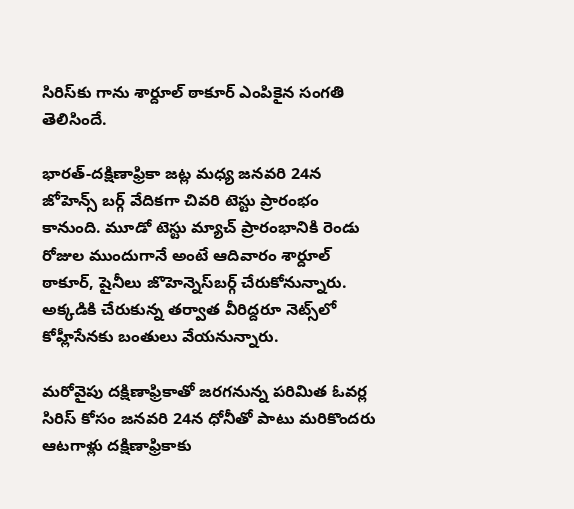సిరిస్‌కు గాను శార్దూల్ ఠాకూర్ ఎంపికైన సంగతి తెలిసిందే.

భారత్-దక్షిణాఫ్రికా జట్ల మధ్య జనవరి 24న జోహెన్స్ బర్గ్ వేదికగా చివరి టెస్టు ప్రారంభం కానుంది. మూడో టెస్టు మ్యాచ్‌ ప్రారంభానికి రెండు రోజుల ముందుగానే అంటే ఆదివారం శార్దూల్ ఠాకూర్, షైనీలు జొహెన్నెస్‌బర్గ్‌ చేరుకోనున్నారు. అక్కడికి చేరుకున్న తర్వాత వీరిద్దరూ నెట్స్‌లో కోహ్లీసేనకు బంతులు వేయనున్నారు.

మరోవైపు దక్షిణాఫ్రికాతో జరగనున్న పరిమిత ఓవర్ల సిరిస్ కోసం జనవరి 24న ధోనీతో పాటు మరికొందరు ఆటగాళ్లు దక్షిణాఫ్రికాకు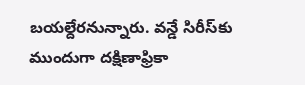బయల్దేరనున్నారు. వన్డే సిరీస్‌కు ముందుగా దక్షిణాఫ్రికా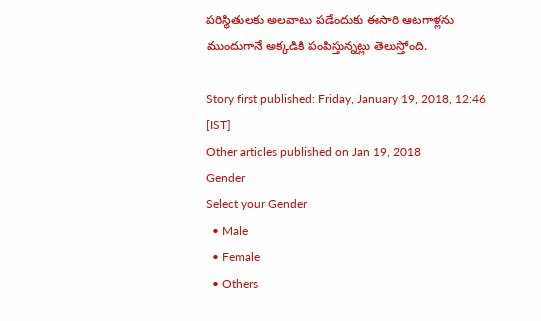పరిస్థితులకు అలవాటు పడేందుకు ఈసారి ఆటగాళ్లను ముందుగానే అక్కడికి పంపిస్తున్నట్లు తెలుస్తోంది.

Story first published: Friday, January 19, 2018, 12:46 [IST]
Other articles published on Jan 19, 2018
Gender
Select your Gender
  • Male
  • Female
  • Others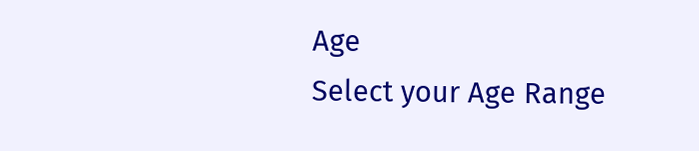Age
Select your Age Range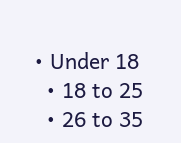• Under 18
  • 18 to 25
  • 26 to 35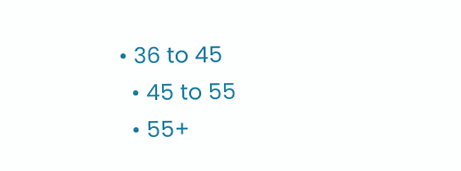• 36 to 45
  • 45 to 55
  • 55+